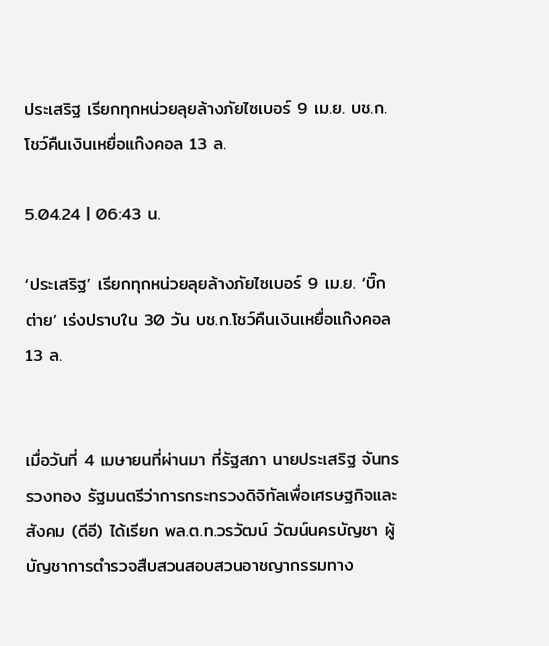ประเสริฐ เรียกทุกหน่วยลุยล้างภัยไซเบอร์ 9 เม.ย. บช.ก.โชว์คืนเงินเหยื่อแก๊งคอล 13 ล.

5.04.24 | 06:43 น.

‘ประเสริฐ’ เรียกทุกหน่วยลุยล้างภัยไซเบอร์ 9 เม.ย. ‘บิ๊กต่าย’ เร่งปราบใน 30 วัน บช.ก.โชว์คืนเงินเหยื่อแก๊งคอล 13 ล.


เมื่อวันที่ 4 เมษายนที่ผ่านมา ที่รัฐสภา นายประเสริฐ จันทรรวงทอง รัฐมนตรีว่าการกระทรวงดิจิทัลเพื่อเศรษฐกิจและสังคม (ดีอี) ได้เรียก พล.ต.ท.วรวัฒน์ วัฒน์นครบัญชา ผู้บัญชาการตำรวจสืบสวนสอบสวนอาชญากรรมทาง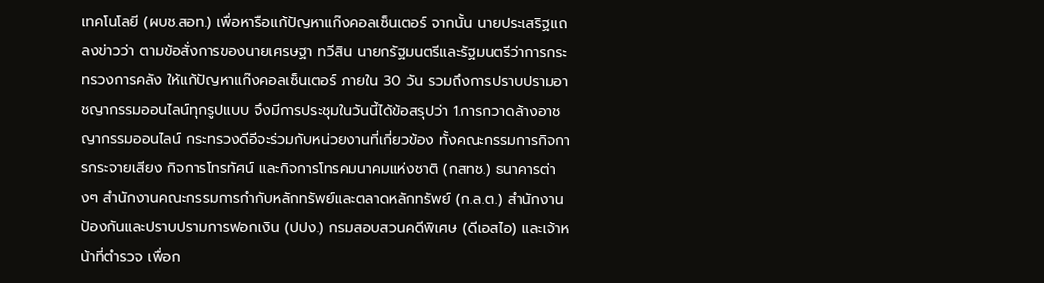เทคโนโลยี (ผบช.สอท.) เพื่อหารือแก้ปัญหาแก๊งคอลเซ็นเตอร์ จากนั้น นายประเสริฐแถลงข่าวว่า ตามข้อสั่งการของนายเศรษฐา ทวีสิน นายกรัฐมนตรีและรัฐมนตรีว่าการกระทรวงการคลัง ให้แก้ปัญหาแก๊งคอลเซ็นเตอร์ ภายใน 30 วัน รวมถึงการปราบปรามอาชญากรรมออนไลน์ทุกรูปแบบ จึงมีการประชุมในวันนี้ได้ข้อสรุปว่า 1.การกวาดล้างอาชญากรรมออนไลน์ กระทรวงดีอีจะร่วมกับหน่วยงานที่เกี่ยวข้อง ทั้งคณะกรรมการกิจการกระจายเสียง กิจการโทรทัศน์ และกิจการโทรคมนาคมแห่งชาติ (กสทช.) ธนาคารต่างๆ สำนักงานคณะกรรมการกำกับหลักทรัพย์และตลาดหลักทรัพย์ (ก.ล.ต.) สำนักงานป้องกันและปราบปรามการฟอกเงิน (ปปง.) กรมสอบสวนคดีพิเศษ (ดีเอสไอ) และเจ้าหน้าที่ตำรวจ เพื่อก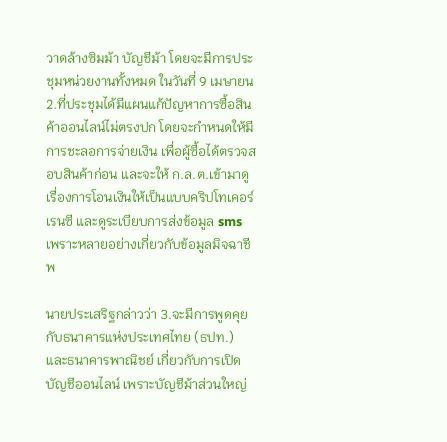วาดล้างซิมม้า บัญชีม้า โดยจะมีการประชุมหน่วยงานทั้งหมด ในวันที่ 9 เมษายน 2.ที่ประชุมได้มีแผนแก้ปัญหาการซื้อสินค้าออนไลน์ไม่ตรงปก โดยจะกำหนดให้มีการชะลอการจ่ายเงิน เพื่อผู้ซื้อได้ตรวจสอบสินค้าก่อน และจะให้ ก.ล.ต.เข้ามาดูเรื่องการโอนเงินให้เป็นแบบคริปโทเคอร์เรนซี และดูระเบียบการส่งข้อมูล sms เพราะหลายอย่างเกี่ยวกับข้อมูลมิจฉาชีพ

นายประเสริฐกล่าวว่า 3.จะมีการพูดคุยกับธนาคารแห่งประเทศไทย (ธปท.) และธนาคารพาณิชย์ เกี่ยวกับการเปิดบัญชีออนไลน์ เพราะบัญชีม้าส่วนใหญ่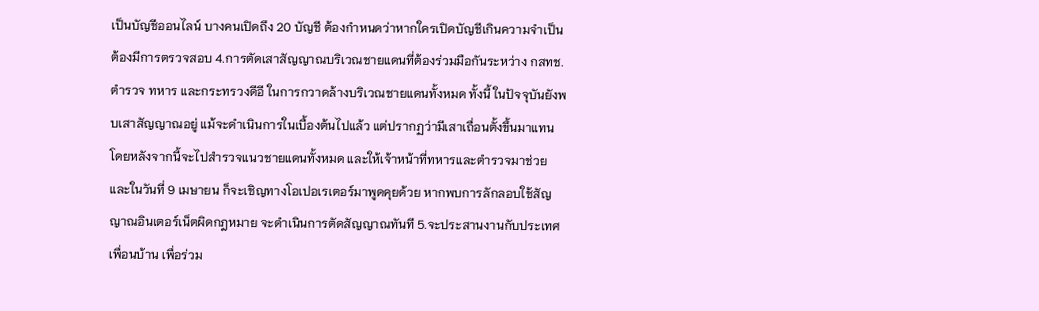เป็นบัญชีออนไลน์ บางคนเปิดถึง 20 บัญชี ต้องกำหนดว่าหากใครเปิดบัญชีเกินความจำเป็น ต้องมีการตรวจสอบ 4.การตัดเสาสัญญาณบริเวณชายแดนที่ต้องร่วมมือกันระหว่าง กสทช. ตำรวจ ทหาร และกระทรวงดีอี ในการกวาดล้างบริเวณชายแดนทั้งหมด ทั้งนี้ ในปัจจุบันยังพบเสาสัญญาณอยู่ แม้จะดำเนินการในเบื้องต้นไปแล้ว แต่ปรากฏว่ามีเสาเถื่อนตั้งขึ้นมาแทน โดยหลังจากนี้จะไปสํารวจแนวชายแดนทั้งหมด และให้เจ้าหน้าที่ทหารและตํารวจมาช่วย และในวันที่ 9 เมษายน ก็จะเชิญทางโอเปอเรเตอร์มาพูดคุยด้วย หากพบการลักลอบใช้สัญญาณอินเตอร์เน็ตผิดกฎหมาย จะดำเนินการตัดสัญญาณทันที 5.จะประสานงานกับประเทศเพื่อนบ้าน เพื่อร่วม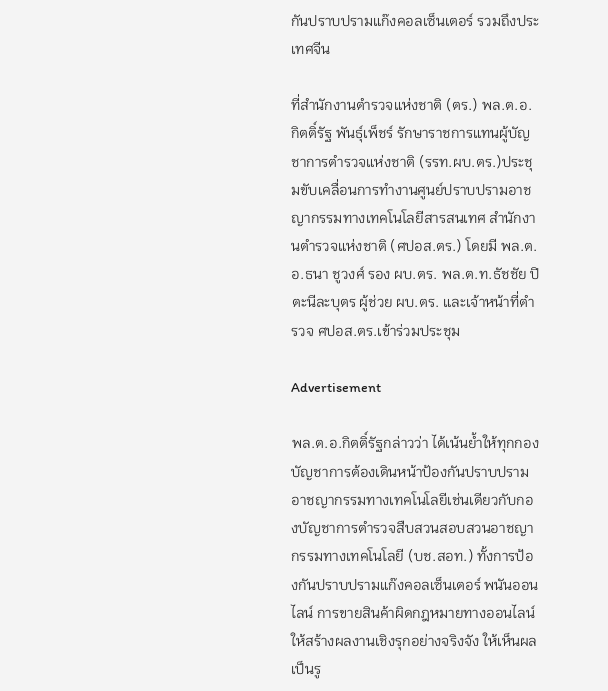กันปราบปรามแก๊งคอลเซ็นเตอร์ รวมถึงประเทศจีน

ที่สำนักงานตำรวจแห่งชาติ (ตร.) พล.ต.อ.กิตติ์รัฐ พันธุ์เพ็ชร์ รักษาราชการแทนผู้บัญชาการตำรวจแห่งชาติ (รรท.ผบ.ตร.)ประชุมขับเคลื่อนการทำงานศูนย์ปราบปรามอาชญากรรมทางเทคโนโลยีสารสนเทศ สำนักงานตำรวจแห่งชาติ (ศปอส.ตร.) โดยมี พล.ต.อ.ธนา ชูวงศ์ รอง ผบ.ตร. พล.ต.ท.ธัชชัย ปิตะนีละบุตร ผู้ช่วย ผบ.ตร. และเจ้าหน้าที่ตำรวจ ศปอส.ตร.เข้าร่วมประชุม

Advertisement

พล.ต.อ.กิตติ์รัฐกล่าวว่า ได้เน้นย้ำให้ทุกกองบัญชาการต้องเดินหน้าป้องกันปราบปรามอาชญากรรมทางเทคโนโลยีเช่นเดียวกับกองบัญชาการตำรวจสืบสวนสอบสวนอาชญากรรมทางเทคโนโลยี (บช.สอท.) ทั้งการป้องกันปราบปรามแก๊งคอลเซ็นเตอร์ พนันออนไลน์ การขายสินค้าผิดกฎหมายทางออนไลน์ ให้สร้างผลงานเชิงรุกอย่างจริงจัง ให้เห็นผลเป็นรู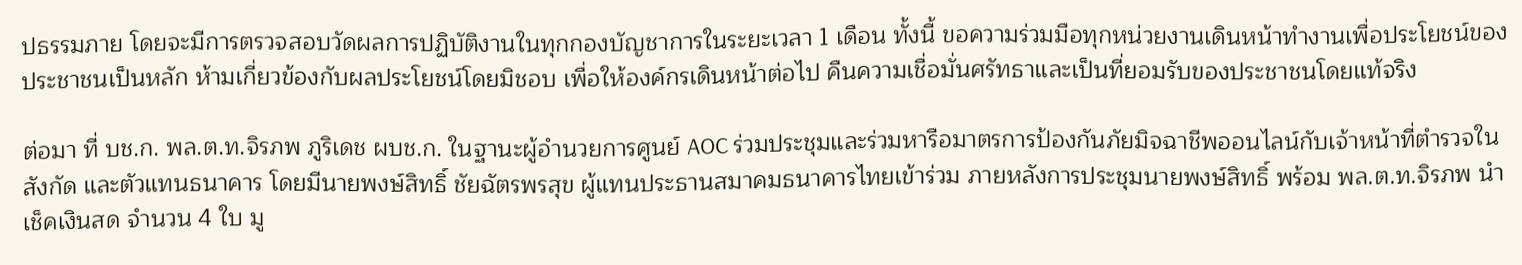ปธรรมภาย โดยจะมีการตรวจสอบวัดผลการปฏิบัติงานในทุกกองบัญชาการในระยะเวลา 1 เดือน ทั้งนี้ ขอความร่วมมือทุกหน่วยงานเดินหน้าทำงานเพื่อประโยชน์ของประชาชนเป็นหลัก ห้ามเกี่ยวข้องกับผลประโยชน์โดยมิชอบ เพื่อให้องค์กรเดินหน้าต่อไป คืนความเชื่อมั่นศรัทธาและเป็นที่ยอมรับของประชาชนโดยแท้จริง

ต่อมา ที่ บช.ก. พล.ต.ท.จิรภพ ภูริเดช ผบช.ก. ในฐานะผู้อำนวยการศูนย์ AOC ร่วมประชุมและร่วมหารือมาตรการป้องกันภัยมิจฉาชีพออนไลน์กับเจ้าหน้าที่ตำรวจในสังกัด และตัวแทนธนาคาร โดยมีนายพงษ์สิทธิ์ ชัยฉัตรพรสุข ผู้แทนประธานสมาคมธนาคารไทยเข้าร่วม ภายหลังการประชุมนายพงษ์สิทธิ์ พร้อม พล.ต.ท.จิรภพ นำเช็คเงินสด จำนวน 4 ใบ มู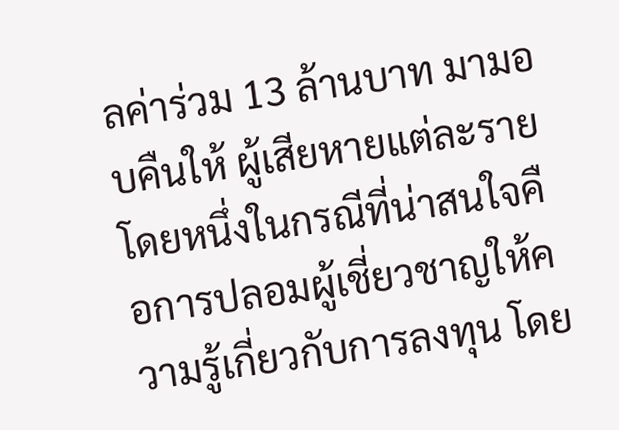ลค่าร่วม 13 ล้านบาท มามอบคืนให้ ผู้เสียหายแต่ละราย โดยหนึ่งในกรณีที่น่าสนใจคือการปลอมผู้เชี่ยวชาญให้ความรู้เกี่ยวกับการลงทุน โดย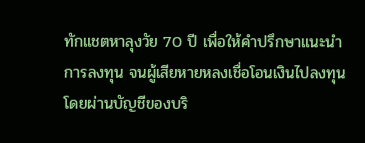ทักแชตหาลุงวัย 70 ปี เพื่อให้คำปรึกษาแนะนำการลงทุน จนผู้เสียหายหลงเชื่อโอนเงินไปลงทุน โดยผ่านบัญชีของบริ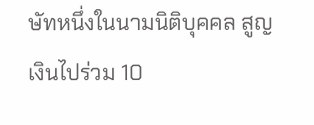ษัทหนึ่งในนามนิติบุคคล สูญเงินไปร่วม 10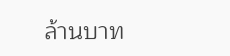ล้านบาท